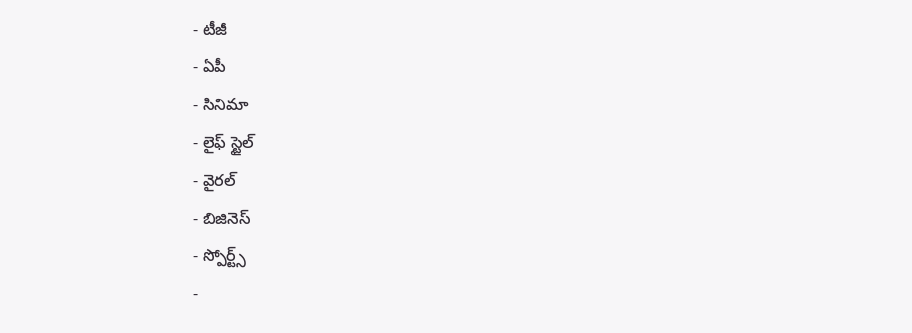- టీజీ
- ఏపీ
- సినిమా
- లైఫ్ స్టైల్
- వైరల్
- బిజినెస్
- స్పోర్ట్స్
-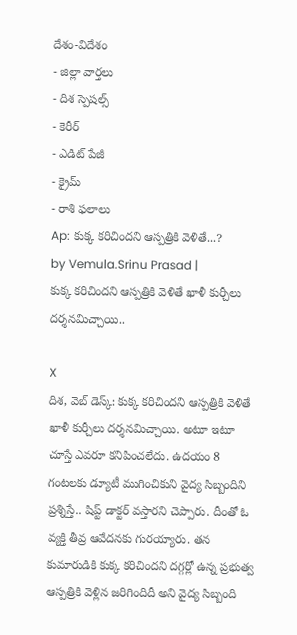దేశం-విదేశం
- జిల్లా వార్తలు
- దిశ స్పెషల్స్
- కెరీర్
- ఎడిట్ పేజీ
- క్రైమ్
- రాశి ఫలాలు
Ap: కుక్క కరిచిందని ఆస్పత్రికి వెళితే...?
by Vemula.Srinu Prasad |
కుక్క కరిచిందని ఆస్పత్రికి వెళితే ఖాళీ కుర్చీలు దర్శనమిచ్చాయి..

X
దిశ, వెబ్ డెస్క్: కుక్క కరిచిందని ఆస్పత్రికి వెళితే ఖాళీ కుర్చీలు దర్శనమిచ్చాయి. అటూ ఇటూ చూస్తే ఎవరూ కనిపించలేదు. ఉదయం 8 గంటలకు డ్యూటీ ముగించికుని వైద్య సిబ్బందిని ప్రశ్నిస్తే.. షిప్ట్ డాక్టర్ వస్తారని చెప్పారు. దీంతో ఓ వ్యక్తి తీవ్ర ఆవేదనకు గురయ్యారు. తన కుమారుడికి కుక్క కరిచిందని దగ్గర్లో ఉన్న ప్రభుత్వ ఆస్పత్రికి వెళ్లిన జరిగిందిదీ అని వైద్య సిబ్బంది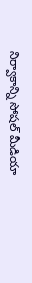నిర్వాకాన్ని సోషల్ మీడియా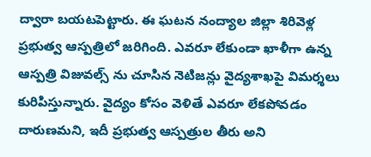ద్వారా బయటపెట్టారు. ఈ ఘటన నంద్యాల జిల్లా శిరివెళ్ల ప్రభుత్వ ఆస్పత్రిలో జరిగింది. ఎవరూ లేకుండా ఖాళీగా ఉన్న ఆస్పత్రి విజువల్స్ ను చూసిన నెటిజన్లు వైద్యశాఖపై విమర్శలు కురిపిస్తున్నారు. వైద్యం కోసం వెళితే ఎవరూ లేకపోవడం దారుణమని, ఇదీ ప్రభుత్వ ఆస్పత్రుల తీరు అని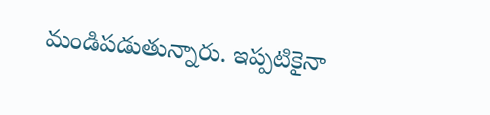మండిపడుతున్నారు. ఇప్పటికైనా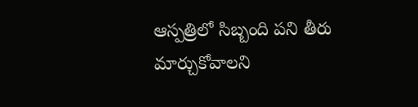ఆస్పత్రిలో సిబ్బంది పని తీరు మార్చుకోవాలని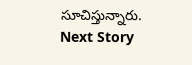సూచిస్తున్నారు.
Next Story